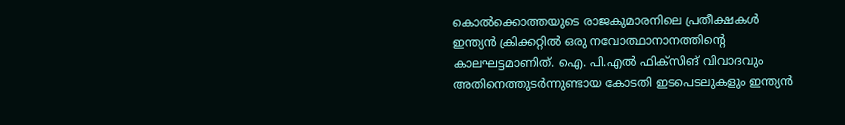കൊൽക്കൊത്തയുടെ രാജകുമാരനിലെ പ്രതീക്ഷകൾ
ഇന്ത്യൻ ക്രിക്കറ്റിൽ ഒരു നവോത്ഥാനാനത്തിന്റെ കാലഘട്ടമാണിത്. ഐ. പി.എൽ ഫിക്സിങ് വിവാദവും അതിനെത്തുടർന്നുണ്ടായ കോടതി ഇടപെടലുകളും ഇന്ത്യൻ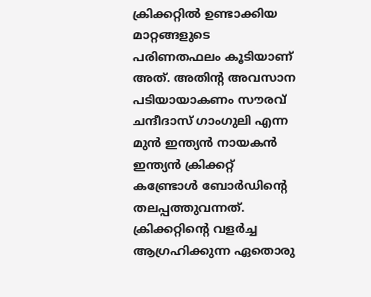ക്രിക്കറ്റിൽ ഉണ്ടാക്കിയ മാറ്റങ്ങളുടെ പരിണതഫലം കൂടിയാണ് അത്. അതിന്റ അവസാന പടിയായാകണം സൗരവ് ചന്ദീദാസ് ഗാംഗുലി എന്ന മുൻ ഇന്ത്യൻ നായകൻ ഇന്ത്യൻ ക്രിക്കറ്റ് കണ്ട്രോൾ ബോർഡിന്റെ തലപ്പത്തുവന്നത്.
ക്രിക്കറ്റിന്റെ വളർച്ച ആഗ്രഹിക്കുന്ന ഏതൊരു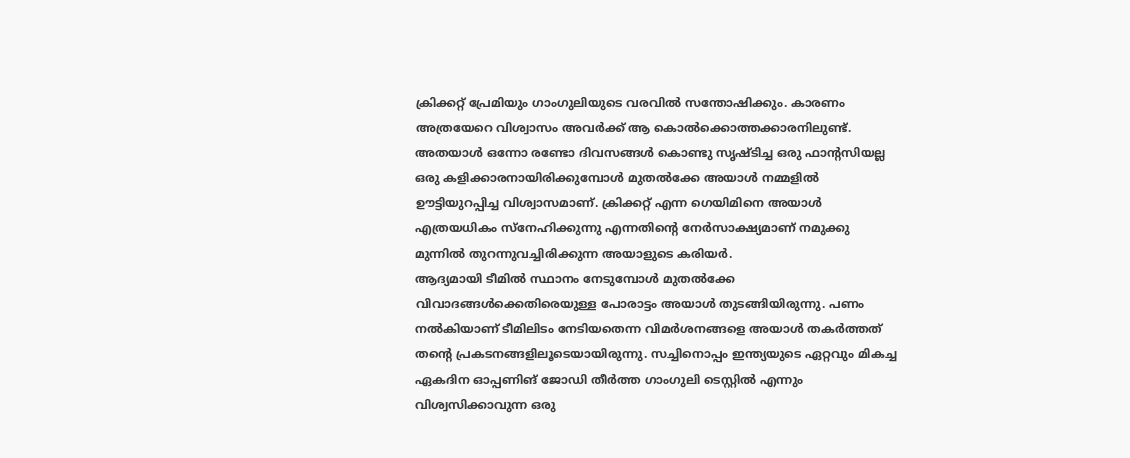ക്രിക്കറ്റ് പ്രേമിയും ഗാംഗുലിയുടെ വരവിൽ സന്തോഷിക്കും. കാരണം അത്രയേറെ വിശ്വാസം അവർക്ക് ആ കൊൽക്കൊത്തക്കാരനിലുണ്ട്. അതയാൾ ഒന്നോ രണ്ടോ ദിവസങ്ങൾ കൊണ്ടു സൃഷ്ടിച്ച ഒരു ഫാന്റസിയല്ല ഒരു കളിക്കാരനായിരിക്കുമ്പോൾ മുതൽക്കേ അയാൾ നമ്മളിൽ ഊട്ടിയുറപ്പിച്ച വിശ്വാസമാണ്. ക്രിക്കറ്റ് എന്ന ഗെയിമിനെ അയാൾ എത്രയധികം സ്നേഹിക്കുന്നു എന്നതിന്റെ നേർസാക്ഷ്യമാണ് നമുക്കു മുന്നിൽ തുറന്നുവച്ചിരിക്കുന്ന അയാളുടെ കരിയർ.
ആദ്യമായി ടീമിൽ സ്ഥാനം നേടുമ്പോൾ മുതൽക്കേ വിവാദങ്ങൾക്കെതിരെയുള്ള പോരാട്ടം അയാൾ തുടങ്ങിയിരുന്നു. പണം നൽകിയാണ് ടീമിലിടം നേടിയതെന്ന വിമർശനങ്ങളെ അയാൾ തകർത്തത് തന്റെ പ്രകടനങ്ങളിലൂടെയായിരുന്നു. സച്ചിനൊപ്പം ഇന്ത്യയുടെ ഏറ്റവും മികച്ച ഏകദിന ഓപ്പണിങ് ജോഡി തീർത്ത ഗാംഗുലി ടെസ്റ്റിൽ എന്നും വിശ്വസിക്കാവുന്ന ഒരു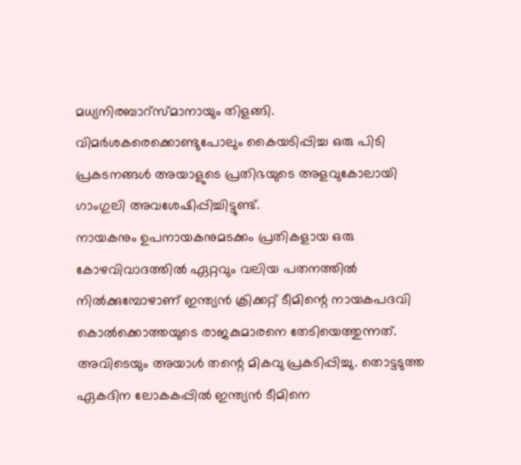മധ്യനിരബാറ്സ്മാനായും തിളങ്ങി. വിമർശകരെക്കൊണ്ടുപോലും കൈയടിപ്പിച്ച ഒരു പിടി പ്രകടനങ്ങൾ അയാളുടെ പ്രതിഭയുടെ അളവുകോലായി ഗാംഗുലി അവശേഷിപ്പിച്ചിട്ടുണ്ട്.
നായകനും ഉപനായകനുമടക്കം പ്രതികളായ ഒരു കോഴവിവാദത്തിൽ ഏറ്റവും വലിയ പതനത്തിൽ നിൽക്കുമ്പോഴാണ് ഇന്ത്യൻ ക്രിക്കറ്റ് ടീമിന്റെ നായകപദവി കൊൽക്കൊത്തയുടെ രാജകുമാരനെ തേടിയെത്തുന്നത്. അവിടെയും അയാൾ തന്റെ മികവു പ്രകടിപ്പിച്ചു. തൊട്ടടുത്ത ഏകദിന ലോകകപ്പിൽ ഇന്ത്യൻ ടീമിനെ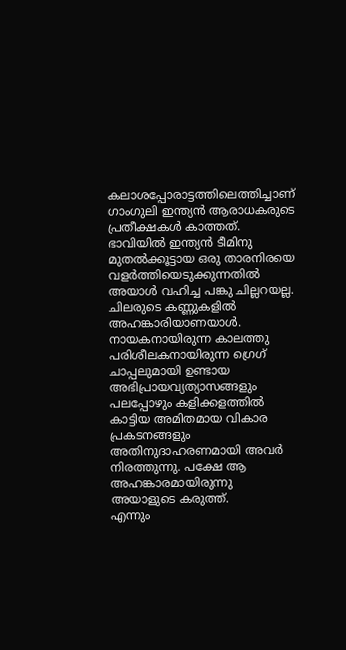കലാശപ്പോരാട്ടത്തിലെത്തിച്ചാണ് ഗാംഗുലി ഇന്ത്യൻ ആരാധകരുടെ പ്രതീക്ഷകൾ കാത്തത്. ഭാവിയിൽ ഇന്ത്യൻ ടീമിനു മുതൽക്കൂട്ടായ ഒരു താരനിരയെ വളർത്തിയെടുക്കുന്നതിൽ അയാൾ വഹിച്ച പങ്കു ചില്ലറയല്ല.
ചിലരുടെ കണ്ണുകളിൽ അഹങ്കാരിയാണയാൾ. നായകനായിരുന്ന കാലത്തു പരിശീലകനായിരുന്ന ഗ്രെഗ് ചാപ്പലുമായി ഉണ്ടായ അഭിപ്രായവ്യത്യാസങ്ങളും പലപ്പോഴും കളിക്കളത്തിൽ കാട്ടിയ അമിതമായ വികാര പ്രകടനങ്ങളും അതിനുദാഹരണമായി അവർ നിരത്തുന്നു. പക്ഷേ ആ അഹങ്കാരമായിരുന്നു അയാളുടെ കരുത്ത്.
എന്നും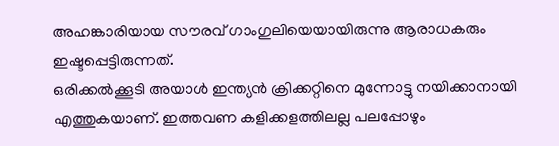അഹങ്കാരിയായ സൗരവ് ഗാംഗുലിയെയായിരുന്നു ആരാധകരും ഇഷ്ടപ്പെട്ടിരുന്നത്.
ഒരിക്കൽക്കൂടി അയാൾ ഇന്ത്യൻ ക്രിക്കറ്റിനെ മുന്നോട്ടു നയിക്കാനായി എത്തുകയാണ്. ഇത്തവണ കളിക്കളത്തിലല്ല പലപ്പോഴും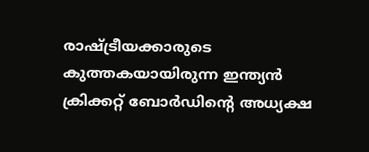രാഷ്ട്രീയക്കാരുടെ കുത്തകയായിരുന്ന ഇന്ത്യൻ ക്രിക്കറ്റ് ബോർഡിന്റെ അധ്യക്ഷ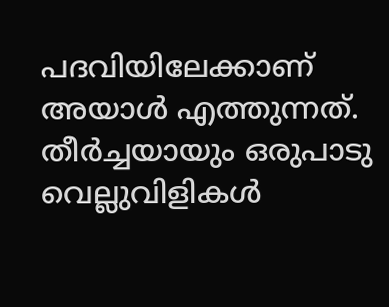പദവിയിലേക്കാണ് അയാൾ എത്തുന്നത്. തീർച്ചയായും ഒരുപാടു വെല്ലുവിളികൾ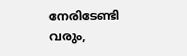നേരിടേണ്ടി വരും,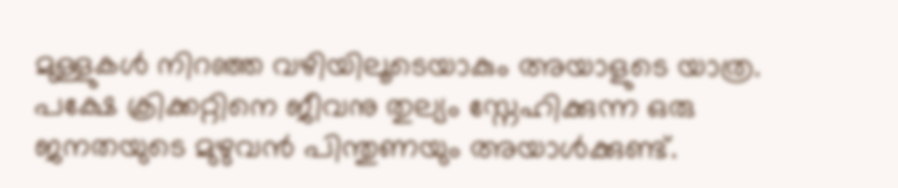മുള്ളുകൾ നിറഞ്ഞ വഴിയിലൂടെയാകും അയാളുടെ യാത്ര. പക്ഷേ ക്രിക്കറ്റിനെ ജീവനു തുല്യം സ്നേഹിക്കുന്ന ഒരു ജനതയുടെ മുഴുവൻ പിന്തുണയും അയാൾക്കുണ്ട്.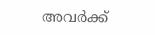അവർക്ക്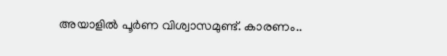അയാളിൽ പൂർണ വിശ്വാസമുണ്ട്. കാരണം..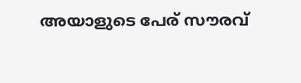അയാളുടെ പേര് സൗരവ്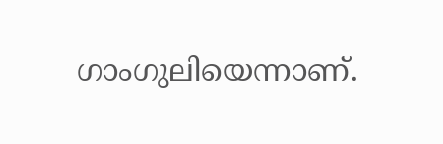ഗാംഗുലിയെന്നാണ്.